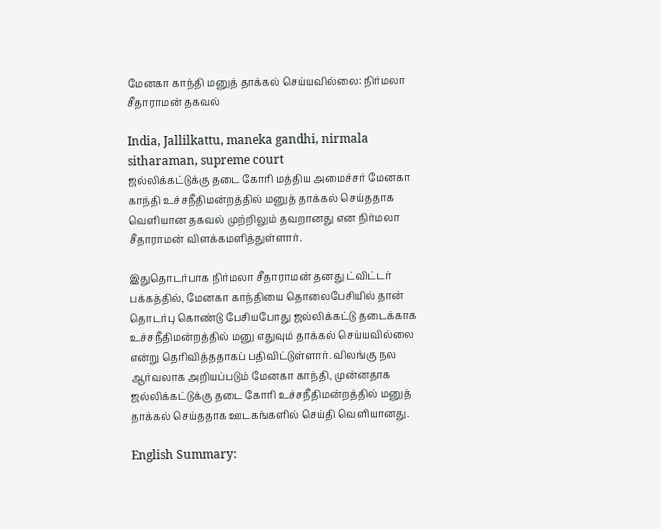மேனகா காந்தி மனுத் தாக்கல் செய்யவில்லை: நிர்மலா சீதாராமன் தகவல்

India, Jallilkattu, maneka gandhi, nirmala sitharaman, supreme court
ஜல்லிக்கட்டுக்கு தடை கோரி மத்திய அமைச்சர் மேனகா காந்தி உச்சநீதிமன்றத்தில் மனுத் தாக்கல் செய்ததாக வெளியான தகவல் முற்றிலும் தவறானது என நிர்மலா சீதாராமன் விளக்கமளித்துள்ளார்.

இதுதொடர்பாக நிர்மலா சீதாராமன் தனது ட்விட்டர் பக்கத்தில், மேனகா காந்தியை தொலைபேசியில் தான் தொடர்பு கொண்டு பேசியபோது ஜல்லிக்கட்டு தடைக்காக உச்சநீதிமன்றத்தில் மனு எதுவும் தாக்கல் செய்யவில்லை என்று தெரிவித்ததாகப் பதிவிட்டுள்ளார். விலங்கு நல ஆர்வலாக அறியப்படும் மேனகா காந்தி, முன்னதாக ஜல்லிக்கட்டுக்கு தடை கோரி உச்சநீதிமன்றத்தில் மனுத் தாக்கல் செய்ததாக ஊடகங்களில் செய்தி வெளியானது.

English Summary: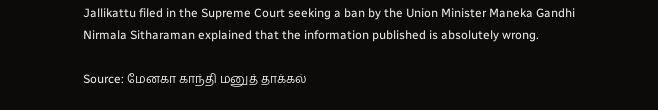Jallikattu filed in the Supreme Court seeking a ban by the Union Minister Maneka Gandhi Nirmala Sitharaman explained that the information published is absolutely wrong.

Source: மேனகா காந்தி மனுத் தாக்கல்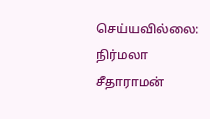செய்யவில்லை: நிர்மலா சீதாராமன்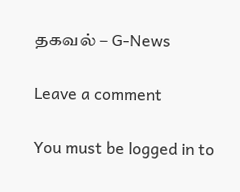தகவல் – G-News

Leave a comment

You must be logged in to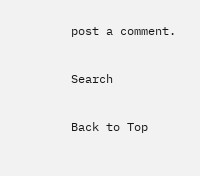post a comment.

Search

Back to Top